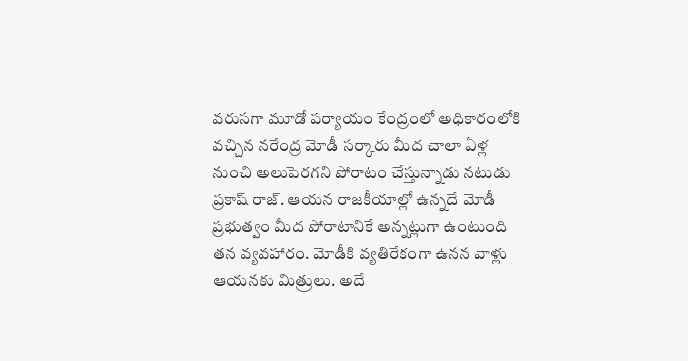వరుసగా మూడో పర్యాయం కేంద్రంలో అధికారంలోకి వచ్చిన నరేంద్ర మోడీ సర్కారు మీద చాలా ఏళ్ల నుంచి అలుపెరగని పోరాటం చేస్తున్నాడు నటుడు ప్రకాష్ రాజ్. ఆయన రాజకీయాల్లో ఉన్నదే మోడీ ప్రభుత్వం మీద పోరాటానికే అన్నట్లుగా ఉంటుంది తన వ్యవహారం. మోడీకి వ్యతిరేకంగా ఉనన వాళ్లు ఆయనకు మిత్రులు. అదే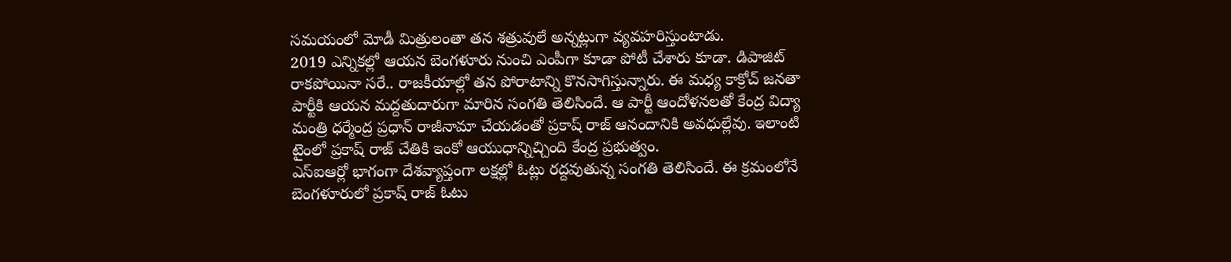సమయంలో మోడీ మిత్రులంతా తన శత్రువులే అన్నట్లుగా వ్యవహరిస్తుంటాడు.
2019 ఎన్నికల్లో ఆయన బెంగళూరు నుంచి ఎంపీగా కూడా పోటీ చేశారు కూడా. డిపాజిట్ రాకపోయినా సరే.. రాజకీయాల్లో తన పోరాటాన్ని కొనసాగిస్తున్నారు. ఈ మధ్య కాక్రోచ్ జనతా పార్టీకి ఆయన మద్దతుదారుగా మారిన సంగతి తెలిసిందే. ఆ పార్టీ ఆందోళనలతో కేంద్ర విద్యా మంత్రి ధర్మేంద్ర ప్రధాన్ రాజీనామా చేయడంతో ప్రకాష్ రాజ్ ఆనందానికి అవధుల్లేవు. ఇలాంటి టైంలో ప్రకాష్ రాజ్ చేతికి ఇంకో ఆయుధాన్నిచ్చింది కేంద్ర ప్రభుత్వం.
ఎస్ఐఆర్లో భాగంగా దేశవ్యాప్తంగా లక్షల్లో ఓట్లు రద్దవుతున్న సంగతి తెలిసిందే. ఈ క్రమంలోనే బెంగళూరులో ప్రకాష్ రాజ్ ఓటు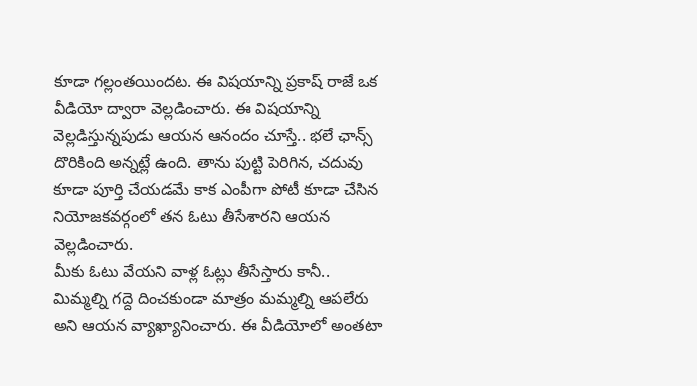కూడా గల్లంతయిందట. ఈ విషయాన్ని ప్రకాష్ రాజే ఒక వీడియో ద్వారా వెల్లడించారు. ఈ విషయాన్ని వెల్లడిస్తున్నపుడు ఆయన ఆనందం చూస్తే.. భలే ఛాన్స్ దొరికింది అన్నట్లే ఉంది. తాను పుట్టి పెరిగిన, చదువు కూడా పూర్తి చేయడమే కాక ఎంపీగా పోటీ కూడా చేసిన నియోజకవర్గంలో తన ఓటు తీసేశారని ఆయన వెల్లడించారు.
మీకు ఓటు వేయని వాళ్ల ఓట్లు తీసేస్తారు కానీ.. మిమ్మల్ని గద్దె దించకుండా మాత్రం మమ్మల్ని ఆపలేరు అని ఆయన వ్యాఖ్యానించారు. ఈ వీడియోలో అంతటా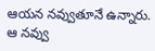ఆయన నవ్వుతూనే ఉన్నారు. ఆ నవ్వు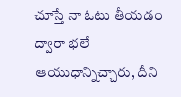చూస్తే నా ఓటు తీయడం ద్వారా భలే ఆయుధాన్నిచ్చారు, దీని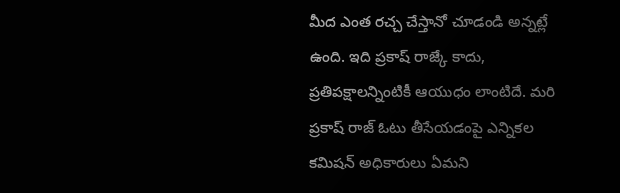మీద ఎంత రచ్చ చేస్తానో చూడండి అన్నట్లే ఉంది. ఇది ప్రకాష్ రాజ్కే కాదు, ప్రతిపక్షాలన్నింటికీ ఆయుధం లాంటిదే. మరి ప్రకాష్ రాజ్ ఓటు తీసేయడంపై ఎన్నికల కమిషన్ అధికారులు ఏమని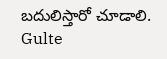బదులిస్తారో చూడాలి.
Gulte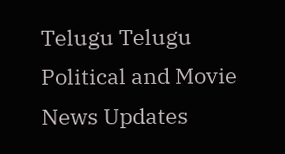Telugu Telugu Political and Movie News Updates